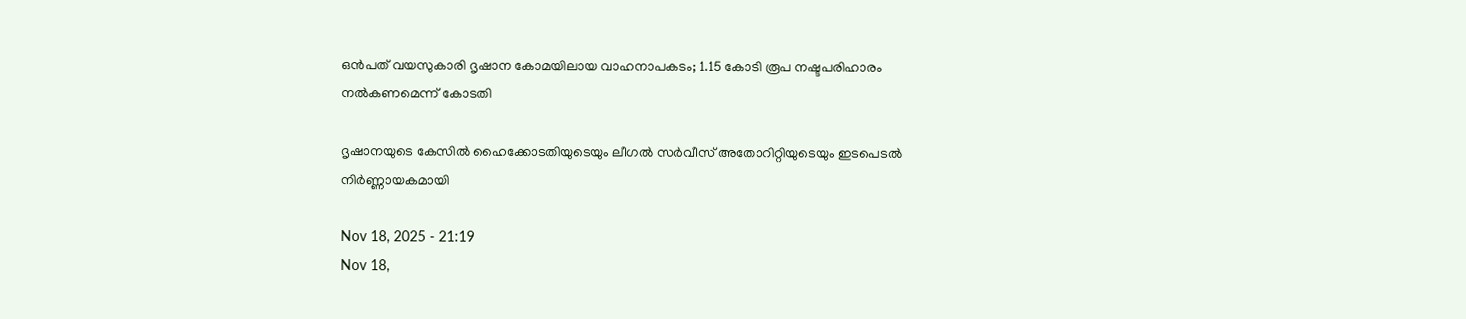ഒന്‍പത് വയസുകാരി ദൃഷാന കോമയിലായ വാഹനാപകടം; 1.15 കോടി രൂപ നഷ്ടപരിഹാരം നൽകണമെന്ന് കോടതി

ദൃഷാനയുടെ കേസിൽ ഹൈക്കോടതിയുടെയും ലീഗൽ സർവീസ് അതോറിറ്റിയുടെയും ഇടപെടൽ നിർണ്ണായകമായി

Nov 18, 2025 - 21:19
Nov 18,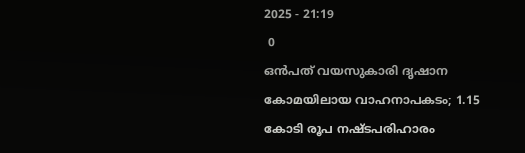2025 - 21:19
 0
ഒന്‍പത് വയസുകാരി ദൃഷാന കോമയിലായ വാഹനാപകടം; 1.15 കോടി രൂപ നഷ്ടപരിഹാരം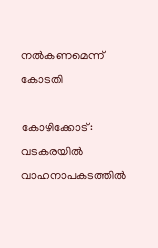നൽകണമെന്ന് കോടതി

കോഴിക്കോട്: വടകരയിൽ വാഹനാപകടത്തിൽ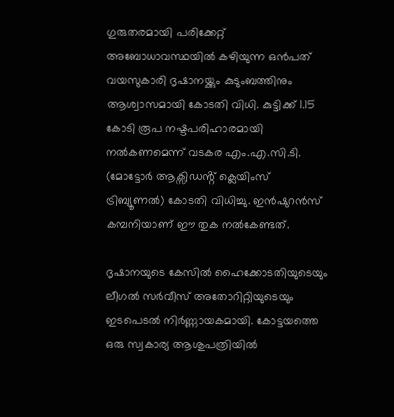ഗുരുതരമായി പരിക്കേറ്റ് അബോധാവസ്ഥയിൽ കഴിയുന്ന ഒന്‍പത് വയസുകാരി ദൃഷാനയ്ക്കും കുടുംബത്തിനും ആശ്വാസമായി കോടതി വിധി. കുട്ടിക്ക് 1.15 കോടി രൂപ നഷ്ടപരിഹാരമായി നൽകണമെന്ന് വടകര എം.എ.സി.ടി. (മോട്ടോർ ആക്സിഡൻ്റ് ക്ലെയിംസ് ട്രിബ്യൂണൽ) കോടതി വിധിച്ചു. ഇൻഷുറൻസ് കമ്പനിയാണ് ഈ തുക നൽകേണ്ടത്.

ദൃഷാനയുടെ കേസിൽ ഹൈക്കോടതിയുടെയും ലീഗൽ സർവീസ് അതോറിറ്റിയുടെയും ഇടപെടൽ നിർണ്ണായകമായി. കോട്ടയത്തെ ഒരു സ്വകാര്യ ആശുപത്രിയിൽ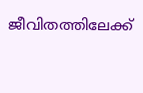ജീവിതത്തിലേക്ക്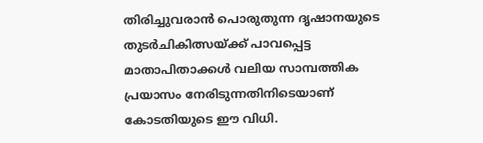തിരിച്ചുവരാൻ പൊരുതുന്ന ദൃഷാനയുടെ തുടർചികിത്സയ്ക്ക് പാവപ്പെട്ട മാതാപിതാക്കൾ വലിയ സാമ്പത്തിക പ്രയാസം നേരിടുന്നതിനിടെയാണ് കോടതിയുടെ ഈ വിധി.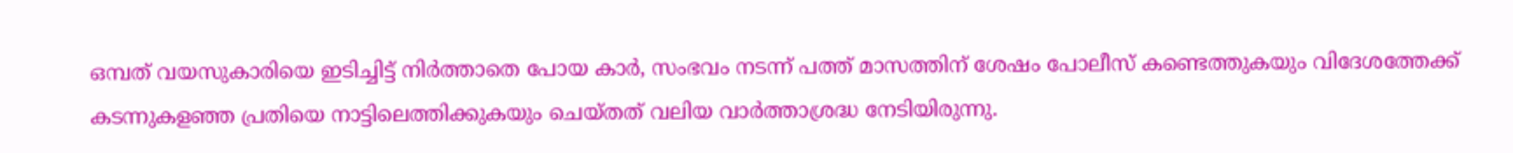ഒമ്പത് വയസുകാരിയെ ഇടിച്ചിട്ട് നിർത്താതെ പോയ കാർ, സംഭവം നടന്ന് പത്ത് മാസത്തിന് ശേഷം പോലീസ് കണ്ടെത്തുകയും വിദേശത്തേക്ക് കടന്നുകളഞ്ഞ പ്രതിയെ നാട്ടിലെത്തിക്കുകയും ചെയ്തത് വലിയ വാർത്താശ്രദ്ധ നേടിയിരുന്നു.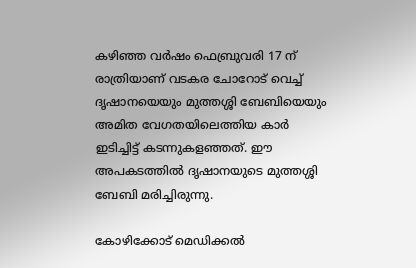കഴിഞ്ഞ വർഷം ഫെബ്രുവരി 17 ന് രാത്രിയാണ് വടകര ചോറോട് വെച്ച് ദൃഷാനയെയും മുത്തശ്ശി ബേബിയെയും അമിത വേഗതയിലെത്തിയ കാർ ഇടിച്ചിട്ട് കടന്നുകളഞ്ഞത്. ഈ അപകടത്തിൽ ദൃഷാനയുടെ മുത്തശ്ശി ബേബി മരിച്ചിരുന്നു.

കോഴിക്കോട് മെഡിക്കൽ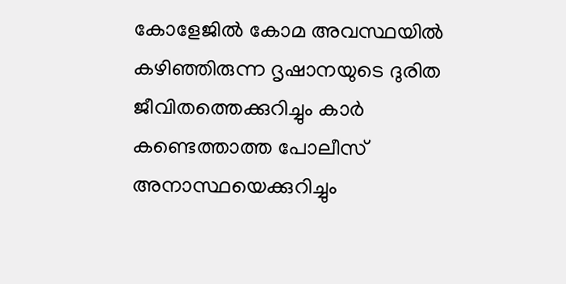കോളേജിൽ കോമ അവസ്ഥയിൽ കഴിഞ്ഞിരുന്ന ദൃഷാനയുടെ ദുരിത ജീവിതത്തെക്കുറിച്ചും കാർ കണ്ടെത്താത്ത പോലീസ് അനാസ്ഥയെക്കുറിച്ചും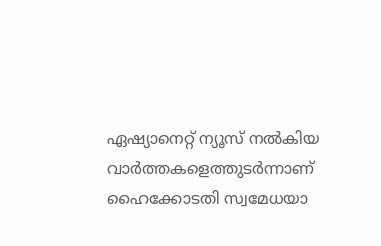ഏഷ്യാനെറ്റ് ന്യൂസ് നൽകിയ വാർത്തകളെത്തുടർന്നാണ് ഹൈക്കോടതി സ്വമേധയാ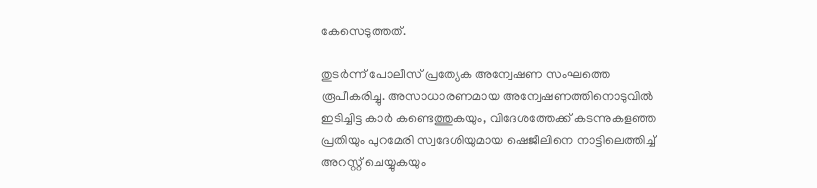കേസെടുത്തത്.

തുടർന്ന് പോലീസ് പ്രത്യേക അന്വേഷണ സംഘത്തെ രൂപീകരിച്ചു. അസാധാരണമായ അന്വേഷണത്തിനൊടുവിൽ ഇടിച്ചിട്ട കാർ കണ്ടെത്തുകയും, വിദേശത്തേക്ക് കടന്നുകളഞ്ഞ പ്രതിയും പുറമേരി സ്വദേശിയുമായ ഷെജീലിനെ നാട്ടിലെത്തിച്ച് അറസ്റ്റ് ചെയ്യുകയും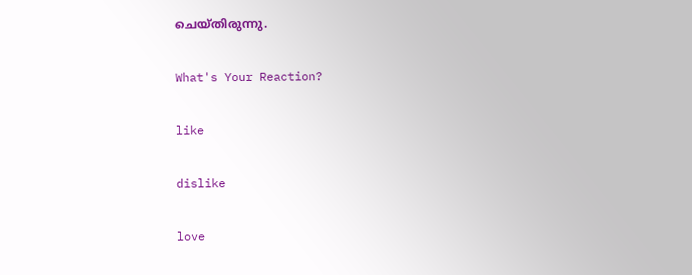ചെയ്തിരുന്നു.

What's Your Reaction?

like

dislike

love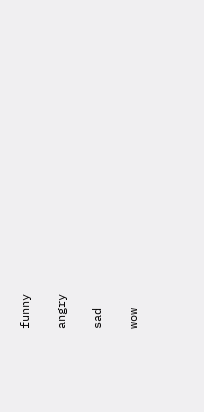funny

angry

sad

wow